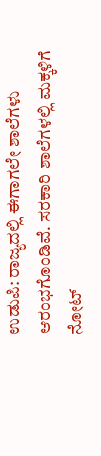ಉಡುಪಿ: ರಾಜ್ಯದಲ್ಲಿ ಈಗಾಗಲೇ ಶಾಲೆಗಳು ಆರಂಭಗೊಂಡಿವೆ. ಸರಕಾರಿ ಶಾಲೆಗಳಲ್ಲಿ ಮಕ್ಕಳಿಗೆ ನೋಟ್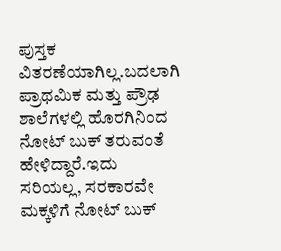ಪುಸ್ತಕ ವಿತರಣೆಯಾಗಿಲ್ಲ.ಬದಲಾಗಿ ಪ್ರಾಥಮಿಕ ಮತ್ತು ಪ್ರೌಢ ಶಾಲೆಗಳಲ್ಲಿ ಹೊರಗಿನಿಂದ ನೋಟ್ ಬುಕ್ ತರುವಂತೆ ಹೇಳಿದ್ದಾರೆ.ಇದು ಸರಿಯಲ್ಲ, ಸರಕಾರವೇ ಮಕ್ಕಳಿಗೆ ನೋಟ್ ಬುಕ್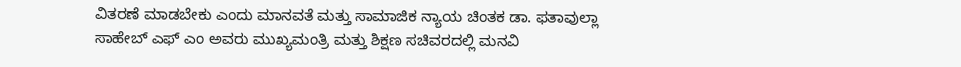ವಿತರಣೆ ಮಾಡಬೇಕು ಎಂದು ಮಾನವತೆ ಮತ್ತು ಸಾಮಾಜಿಕ ನ್ಯಾಯ ಚಿಂತಕ ಡಾ. ಫತಾವುಲ್ಲಾ ಸಾಹೇಬ್ ಎಫ್ ಎಂ ಅವರು ಮುಖ್ಯಮಂತ್ರಿ ಮತ್ತು ಶಿಕ್ಷಣ ಸಚಿವರದಲ್ಲಿ ಮನವಿ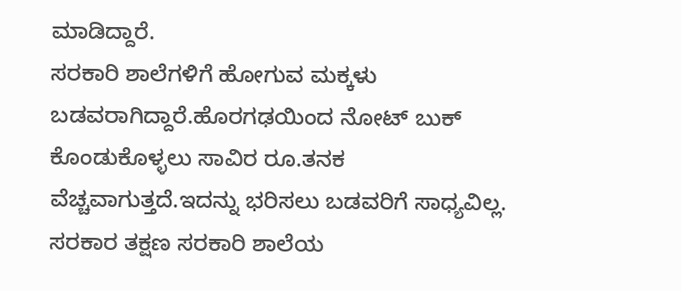ಮಾಡಿದ್ದಾರೆ.
ಸರಕಾರಿ ಶಾಲೆಗಳಿಗೆ ಹೋಗುವ ಮಕ್ಕಳು ಬಡವರಾಗಿದ್ದಾರೆ.ಹೊರಗಢಯಿಂದ ನೋಟ್ ಬುಕ್ ಕೊಂಡುಕೊಳ್ಳಲು ಸಾವಿರ ರೂ.ತನಕ ವೆಚ್ಚವಾಗುತ್ತದೆ.ಇದನ್ನು ಭರಿಸಲು ಬಡವರಿಗೆ ಸಾಧ್ಯವಿಲ್ಲ. ಸರಕಾರ ತಕ್ಷಣ ಸರಕಾರಿ ಶಾಲೆಯ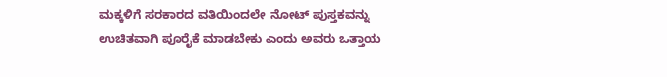ಮಕ್ಕಳಿಗೆ ಸರಕಾರದ ವತಿಯಿಂದಲೇ ನೋಟ್ ಪುಸ್ತಕವನ್ನು ಉಚಿತವಾಗಿ ಪೂರೈಕೆ ಮಾಡಬೇಕು ಎಂದು ಅವರು ಒತ್ತಾಯ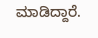ಮಾಡಿದ್ದಾರೆ.